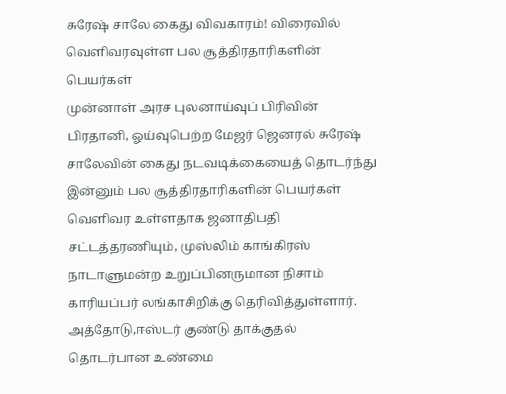சுரேஷ் சாலே கைது விவகாரம்! விரைவில் வெளிவரவுள்ள பல சூத்திரதாரிகளின் பெயர்கள்
முன்னாள் அரச புலனாய்வுப் பிரிவின் பிரதானி, ஓய்வுபெற்ற மேஜர் ஜெனரல் சுரேஷ் சாலேவின் கைது நடவடிக்கையைத் தொடர்ந்து இன்னும் பல சூத்திரதாரிகளின் பெயர்கள் வெளிவர உள்ளதாக ஜனாதிபதி சட்டத்தரணியும், முஸ்லிம் காங்கிரஸ் நாடாளுமன்ற உறுப்பினருமான நிசாம் காரியப்பர் லங்காசிறிக்கு தெரிவித்துள்ளார்.
அத்தோடு,ஈஸ்டர் குண்டு தாக்குதல் தொடர்பான உண்மை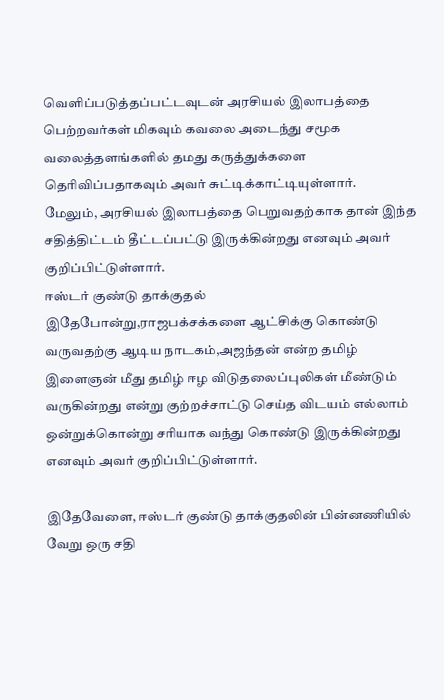வெளிப்படுத்தப்பட்டவுடன் அரசியல் இலாபத்தை பெற்றவர்கள் மிகவும் கவலை அடைந்து சமூக வலைத்தளங்களில் தமது கருத்துக்களை தெரிவிப்பதாகவும் அவர் சுட்டிக்காட்டியுள்ளார்.
மேலும், அரசியல் இலாபத்தை பெறுவதற்காக தான் இந்த சதித்திட்டம் தீட்டப்பட்டு இருக்கின்றது எனவும் அவர் குறிப்பிட்டுள்ளார்.
ஈஸ்டர் குண்டு தாக்குதல்
இதேபோன்று,ராஜபக்சக்களை ஆட்சிக்கு கொண்டு வருவதற்கு ஆடிய நாடகம்,அஜந்தன் என்ற தமிழ் இளைஞன் மீது தமிழ் ஈழ விடுதலைப்புலிகள் மீண்டும் வருகின்றது என்று குற்றச்சாட்டு செய்த விடயம் எல்லாம் ஒன்றுக்கொன்று சரியாக வந்து கொண்டு இருக்கின்றது எனவும் அவர் குறிப்பிட்டுள்ளார்.

இதேவேளை, ஈஸ்டர் குண்டு தாக்குதலின் பின்னணியில் வேறு ஒரு சதி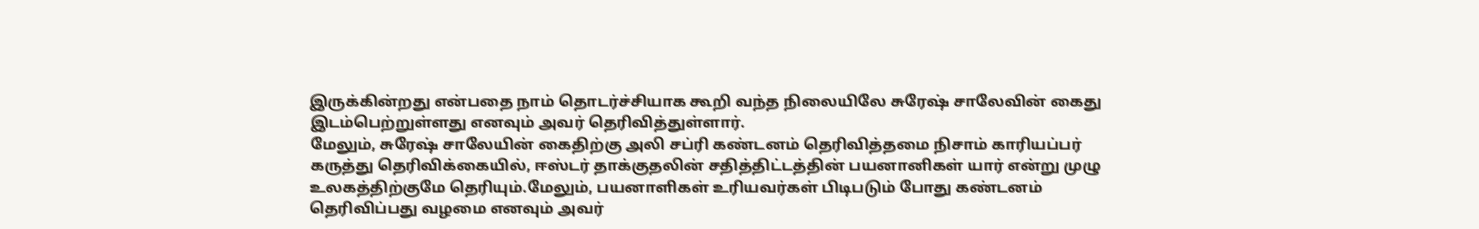இருக்கின்றது என்பதை நாம் தொடர்ச்சியாக கூறி வந்த நிலையிலே சுரேஷ் சாலேவின் கைது இடம்பெற்றுள்ளது எனவும் அவர் தெரிவித்துள்ளார்.
மேலும், சுரேஷ் சாலேயின் கைதிற்கு அலி சப்ரி கண்டனம் தெரிவித்தமை நிசாம் காரியப்பர் கருத்து தெரிவிக்கையில், ஈஸ்டர் தாக்குதலின் சதித்திட்டத்தின் பயனானிகள் யார் என்று முழு உலகத்திற்குமே தெரியும்.மேலும், பயனாளிகள் உரியவர்கள் பிடிபடும் போது கண்டனம் தெரிவிப்பது வழமை எனவும் அவர்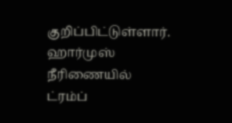குறிப்பிட்டுள்ளார்.
ஹார்முஸ் நீரிணையில் ட்ரம்ப்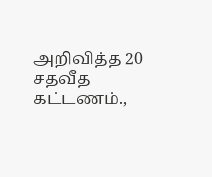அறிவித்த 20 சதவீத கட்டணம்.,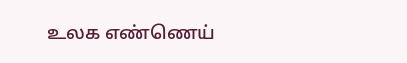உலக எண்ணெய்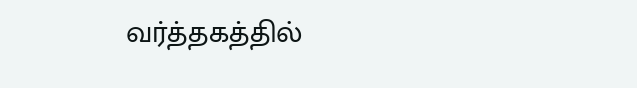வர்த்தகத்தில்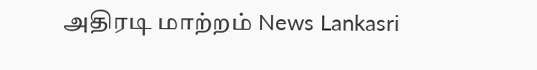அதிரடி மாற்றம் News Lankasri